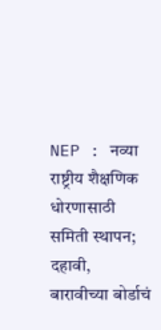NEP : नव्या राष्ट्रीय शैक्षणिक धोरणासाठी समिती स्थापन; दहावी, बारावीच्या बोर्डाचं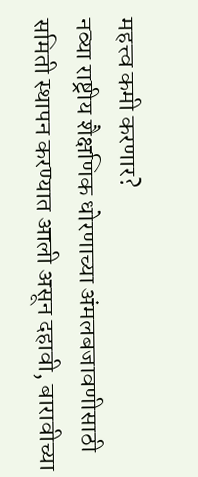महत्त्व कमी करणार?
नव्या राष्ट्रीय शैक्षणिक धोरणाच्या अंमलबजावणीसाठी समिती स्थापन करण्यात आली असून दहावी, बारावीच्या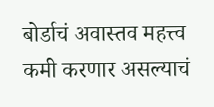बोर्डाचं अवास्तव महत्त्व कमी करणार असल्याचं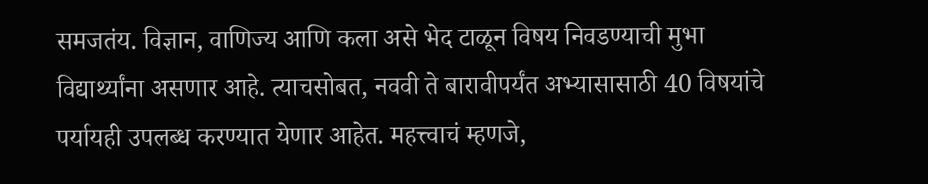समजतंय. विज्ञान, वाणिज्य आणि कला असे भेद टाळून विषय निवडण्याची मुभा विद्यार्थ्यांना असणार आहे. त्याचसोबत, नववी ते बारावीपर्यंत अभ्यासासाठी 40 विषयांचे पर्यायही उपलब्ध करण्यात येणार आहेत. महत्त्वाचं म्हणजे,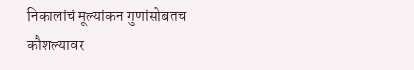निकालांचं मूल्यांकन गुणांसोबतच कौशल्यावर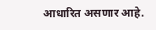आधारित असणार आहे.